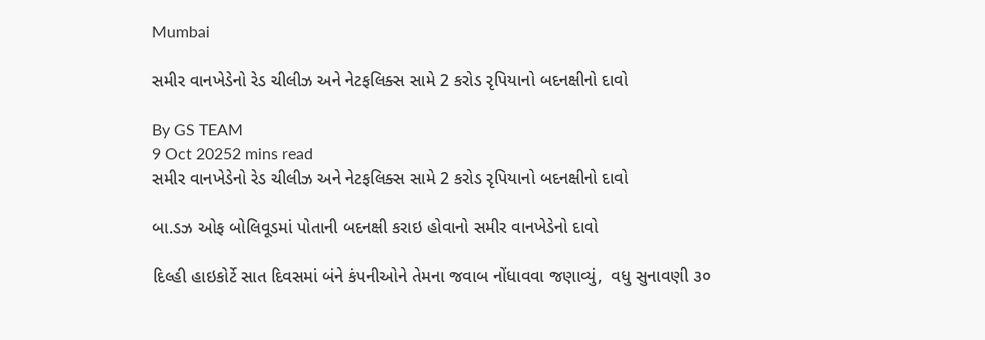Mumbai

સમીર વાનખેડેનો રેડ ચીલીઝ અને નેટફલિક્સ સામે 2 કરોડ રૃપિયાનો બદનક્ષીનો દાવો

By GS TEAM
9 Oct 20252 mins read
સમીર વાનખેડેનો રેડ ચીલીઝ અને નેટફલિક્સ સામે 2 કરોડ રૃપિયાનો બદનક્ષીનો દાવો

બા.ડઝ ઓફ બોલિવૂડમાં પોતાની બદનક્ષી કરાઇ હોવાનો સમીર વાનખેડેનો દાવો

દિલ્હી હાઇકોર્ટે સાત દિવસમાં બંને કંપનીઓને તેમના જવાબ નોંધાવવા જણાવ્યું,  વધુ સુનાવણી ૩૦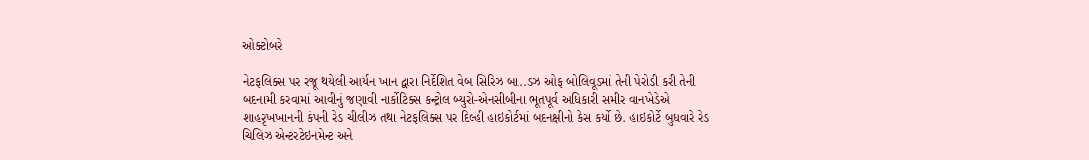ઓક્ટોબરે

નેટફલિક્સ પર રજૂ થયેલી આર્યન ખાન દ્વારા નિર્દેશિત વેબ સિરિઝ બા..ડઝ ઓફ બોલિવૂડમાં તેની પેરોડી કરી તેની બદનામી કરવામાં આવીનું જણાવી નાર્કોટિક્સ કન્ટ્રોલ બ્યુરો-એનસીબીના ભૂતપૂર્વ અધિકારી સમીર વાનખેડેએ શાહરૃખખાનની કંપની રેડ ચીલીઝ તથા નેટફલિક્સ પર દિલ્હી હાઇકોર્ટમાં બદનક્ષીનો કેસ કર્યો છે. હાઇકોર્ટે બુધવારે રેડ ચિલિઝ એન્ટરટેઇનમેન્ટ અને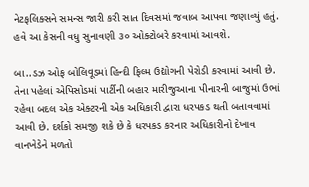નેટફલિક્સને સમન્સ જારી કરી સાત દિવસમાં જવાબ આપવા જણાવ્યું હતું. હવે આ કેસની વધુ સુનાવણી ૩૦ ઓક્ટોબરે કરવામાં આવશે.

બા..ડઝ ઓફ બોલિવૂડમાં હિન્દી ફિલ્મ ઉદ્યોગની પેરોડી કરવામાં આવી છે. તેના પહેલાં એપિસોડમાં પાર્ટીની બહાર મારીજુઆના પીનારની બાજુમાં ઉભાં રહેવા બદલ એક એક્ટરની એક અધિકારી દ્વારા ધરપકડ થતી બતાવવામાં આવી છે. દર્શકો સમજી શકે છે કે ધરપકડ કરનાર અધિકારીનો દેખાવ વાનખેડેને મળતો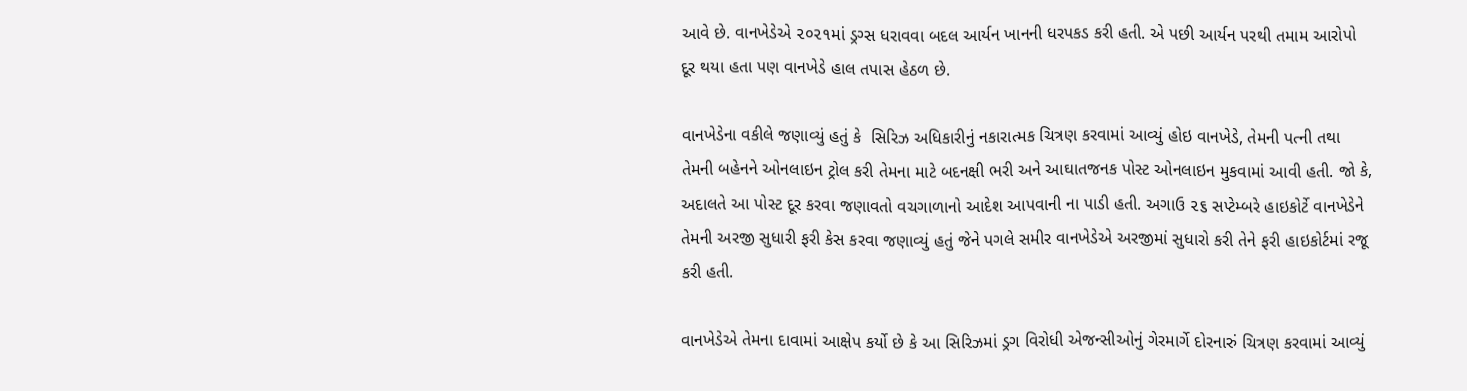આવે છે. વાનખેડેએ ૨૦૨૧માં ડ્રગ્સ ધરાવવા બદલ આર્યન ખાનની ધરપકડ કરી હતી. એ પછી આર્યન પરથી તમામ આરોપો દૂર થયા હતા પણ વાનખેડે હાલ તપાસ હેઠળ છે.

વાનખેડેના વકીલે જણાવ્યું હતું કે  સિરિઝ અધિકારીનું નકારાત્મક ચિત્રણ કરવામાં આવ્યું હોઇ વાનખેડે, તેમની પત્ની તથા તેમની બહેનને ઓનલાઇન ટ્રોલ કરી તેમના માટે બદનક્ષી ભરી અને આઘાતજનક પોસ્ટ ઓનલાઇન મુકવામાં આવી હતી. જો કે, અદાલતે આ પોસ્ટ દૂર કરવા જણાવતો વચગાળાનો આદેશ આપવાની ના પાડી હતી. અગાઉ ૨૬ સપ્ટેમ્બરે હાઇકોર્ટે વાનખેડેને  તેમની અરજી સુધારી ફરી કેસ કરવા જણાવ્યું હતું જેને પગલે સમીર વાનખેડેએ અરજીમાં સુધારો કરી તેને ફરી હાઇકોર્ટમાં રજૂ કરી હતી.

વાનખેડેએ તેમના દાવામાં આક્ષેપ કર્યો છે કે આ સિરિઝમાં ડ્રગ વિરોધી એજન્સીઓનું ગેરમાર્ગે દોરનારું ચિત્રણ કરવામાં આવ્યું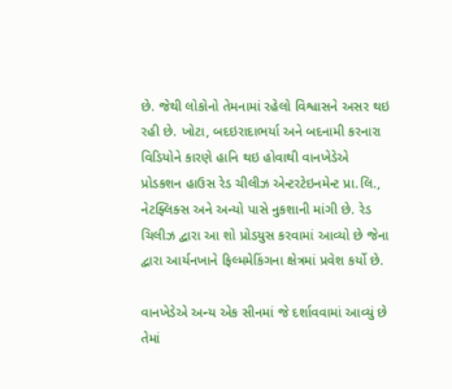છે. જેથી લોકોનો તેમનામાં રહેલો વિશ્વાસને અસર થઇ રહી છે. ખોટા, બદઇરાદાભર્યા અને બદનામી કરનારા વિડિયોને કારણે હાનિ થઇ હોવાથી વાનખેડેએ પ્રોડકશન હાઉસ રેડ ચીલીઝ એન્ટરટેઇનમેન્ટ પ્રા.લિ., નેટફ્લિક્સ અને અન્યો પાસે નુકશાની માંગી છે. રેડ ચિલીઝ દ્વારા આ શો પ્રોડયુસ કરવામાં આવ્યો છે જેના દ્વારા આર્યનખાને ફિલ્મમેકિંગના ક્ષેત્રમાં પ્રવેશ કર્યો છે.

વાનખેડેએ અન્ય એક સીનમાં જે દર્શાવવામાં આવ્યું છે તેમાં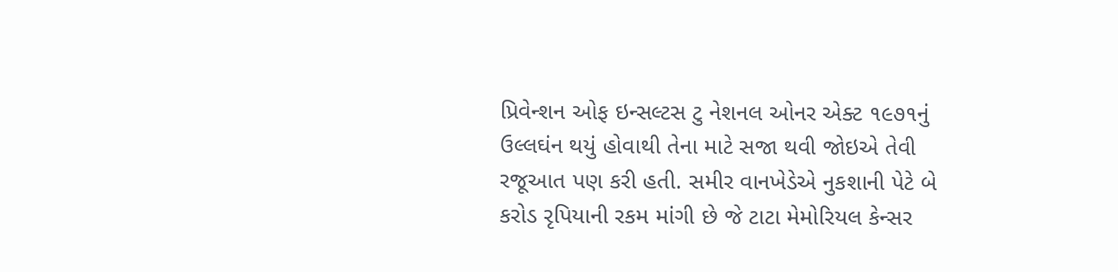પ્રિવેન્શન ઓફ ઇન્સલ્ટસ ટુ નેશનલ ઓનર એક્ટ ૧૯૭૧નું ઉલ્લઘંન થયું હોવાથી તેના માટે સજા થવી જોઇએ તેવી રજૂઆત પણ કરી હતી. સમીર વાનખેડેએ નુકશાની પેટે બે કરોડ રૃપિયાની રકમ માંગી છે જે ટાટા મેમોરિયલ કેન્સર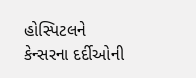હોસ્પિટલને કેન્સરના દર્દીઓની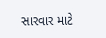સારવાર માટે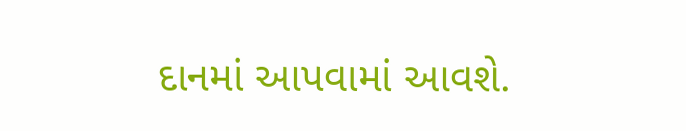દાનમાં આપવામાં આવશે.